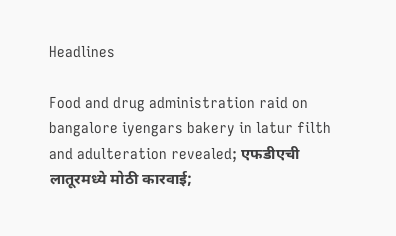Headlines

Food and drug administration raid on bangalore iyengars bakery in latur filth and adulteration revealed; एफडीएची लातूरमध्ये मोठी कारवाई;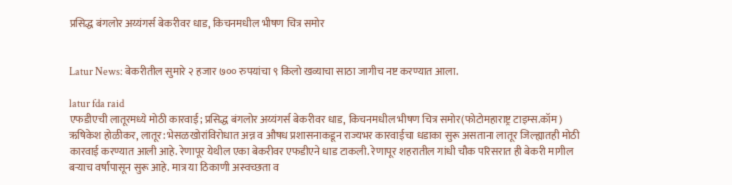प्रसिद्ध बंगलोर अय्यंगर्स बेकरीवर धाड, किचनमधील भीषण चित्र समोर


Latur News: बेकरीतील सुमारे २ हजार ७०० रुपयांचा ९ किलो खव्याचा साठा जागीच नष्ट करण्यात आला.

latur fda raid
एफडीएची लातूरमध्ये मोठी कारवाई; प्रसिद्ध बंगलोर अय्यंगर्स बेकरीवर धाड, किचनमधील भीषण चित्र समोर(फोटोमहाराष्ट्र टाइम्स.कॉम)
ऋषिकेश होळीकर, लातूर: भेसळखोरांविरोधात अन्न व औषध प्रशासनाकडून राज्यभर कारवाईचा धडाका सुरू असताना लातूर जिल्ह्यातही मोठी कारवाई करण्यात आली आहे. रेणापूर येथील एका बेकरीवर एफडीएने धाड टाकली. रेणापूर शहरातील गांधी चौक परिसरात ही बेकरी मागील बऱ्याच वर्षांपासून सुरू आहे. मात्र या ठिकाणी अस्वच्छता व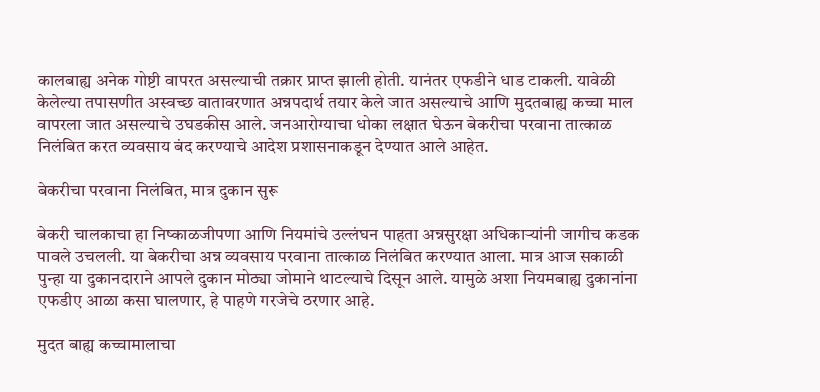कालबाह्य अनेक गोष्टी वापरत असल्याची तक्रार प्राप्त झाली होती. यानंतर एफडीने धाड टाकली. यावेळी केलेल्या तपासणीत अस्वच्छ वातावरणात अन्नपदार्थ तयार केले जात असल्याचे आणि मुदतबाह्य कच्चा माल वापरला जात असल्याचे उघडकीस आले. जनआरोग्याचा धोका लक्षात घेऊन बेकरीचा परवाना तात्काळ निलंबित करत व्यवसाय बंद करण्याचे आदेश प्रशासनाकडून देण्यात आले आहेत.

बेकरीचा परवाना निलंबित, मात्र दुकान सुरू

बेकरी चालकाचा हा निष्काळजीपणा आणि नियमांचे उल्लंघन पाहता अन्नसुरक्षा अधिकाऱ्यांनी जागीच कडक पावले उचलली. या बेकरीचा अन्न व्यवसाय परवाना तात्काळ निलंबित करण्यात आला. मात्र आज सकाळी पुन्हा या दुकानदाराने आपले दुकान मोठ्या जोमाने थाटल्याचे दिसून आले. यामुळे अशा नियमबाह्य दुकानांना एफडीए आळा कसा घालणार, हे पाहणे गरजेचे ठरणार आहे.

मुदत बाह्य कच्चामालाचा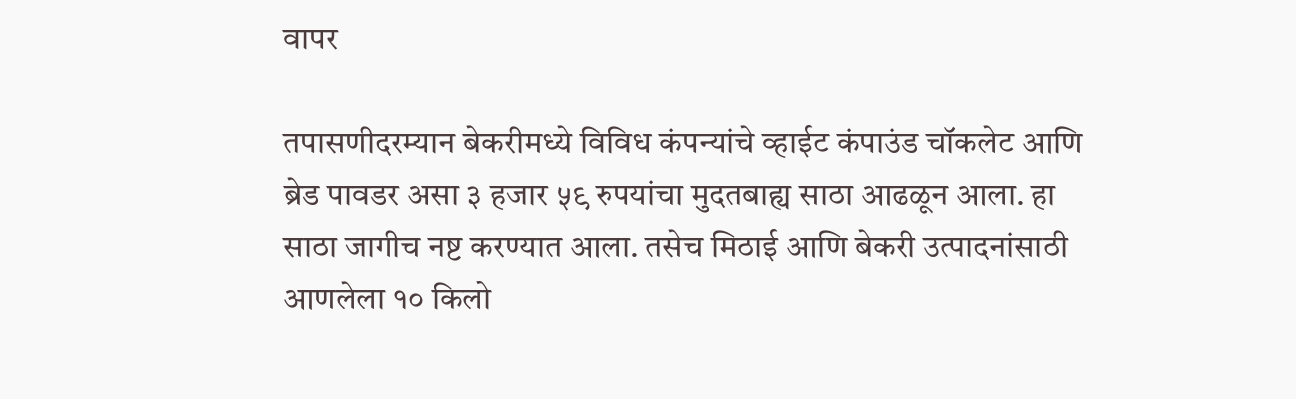वापर

तपासणीदरम्यान बेकरीमध्ये विविध कंपन्यांचे व्हाईट कंपाउंड चॉकलेट आणि ब्रेड पावडर असा ३ हजार ५९ रुपयांचा मुदतबाह्य साठा आढळून आला. हा साठा जागीच नष्ट करण्यात आला. तसेच मिठाई आणि बेकरी उत्पादनांसाठी आणलेला १० किलो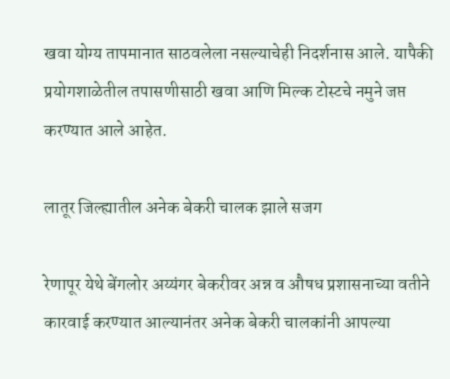खवा योग्य तापमानात साठवलेला नसल्याचेही निदर्शनास आले. यापैकी प्रयोगशाळेतील तपासणीसाठी खवा आणि मिल्क टोस्टचे नमुने जप्त करण्यात आले आहेत.

लातूर जिल्ह्यातील अनेक बेकरी चालक झाले सजग

रेणापूर येथे बेंगलोर अय्यंगर बेकरीवर अन्न व औषध प्रशासनाच्या वतीने कारवाई करण्यात आल्यानंतर अनेक बेकरी चालकांनी आपल्या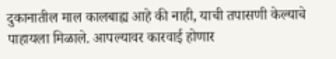दुकानातील माल कालबाह्य आहे की नाही, याची तपासणी केल्याचे पाहायला मिळाले. आपल्यावर कारवाई होणार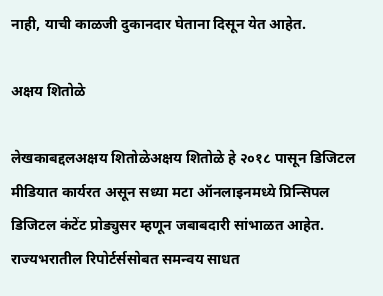नाही, याची काळजी दुकानदार घेताना दिसून येत आहेत.

अक्षय शितोळे

लेखकाबद्दलअक्षय शितोळेअक्षय शितोळे हे २०१८ पासून डिजिटल मीडियात कार्यरत असून सध्या मटा ऑनलाइनमध्ये प्रिन्सिपल डिजिटल कंटेंट प्रोड्युसर म्हणून जबाबदारी सांभाळत आहेत. राज्यभरातील रिपोर्टर्ससोबत समन्वय साधत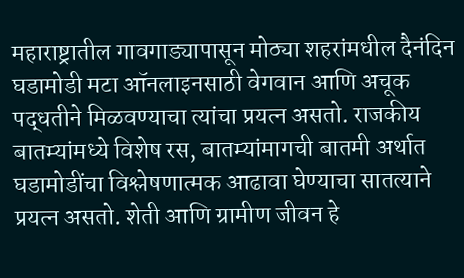महाराष्ट्रातील गावगाड्यापासून मोठ्या शहरांमधील दैनंदिन घडामोडी मटा ऑनलाइनसाठी वेगवान आणि अचूक पद्धतीने मिळवण्याचा त्यांचा प्रयत्न असतो. राजकीय बातम्यांमध्ये विशेष रस, बातम्यांमागची बातमी अर्थात घडामोडींचा विश्लेषणात्मक आढावा घेण्याचा सातत्याने प्रयत्न असतो. शेती आणि ग्रामीण जीवन हे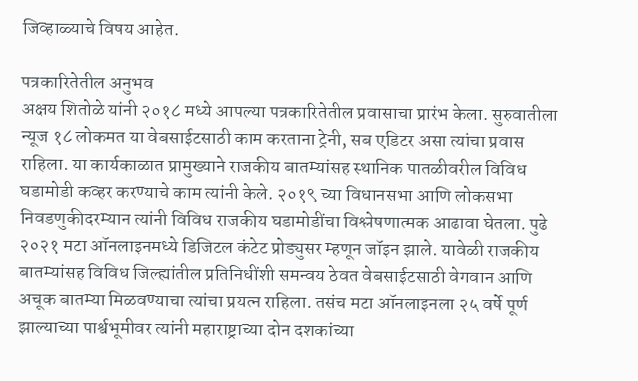जिव्हाळ्याचे विषय आहेत.

पत्रकारितेतील अनुभव
अक्षय शितोळे यांनी २०१८ मध्ये आपल्या पत्रकारितेतील प्रवासाचा प्रारंभ केला. सुरुवातीला न्यूज १८ लोकमत या वेबसाईटसाठी काम करताना ट्रेनी, सब एडिटर असा त्यांचा प्रवास राहिला. या कार्यकाळात प्रामुख्याने राजकीय बातम्यांसह स्थानिक पातळीवरील विविध घडामोडी कव्हर करण्याचे काम त्यांनी केले. २०१९ च्या विधानसभा आणि लोकसभा निवडणुकीदरम्यान त्यांनी विविध राजकीय घडामोडींचा विश्लेषणात्मक आढावा घेतला. पुढे २०२१ मटा ऑनलाइनमध्ये डिजिटल कंटेट प्रोड्युसर म्हणून जॉइन झाले. यावेळी राजकीय बातम्यांसह विविध जिल्ह्यांतील प्रतिनिधींशी समन्वय ठेवत वेबसाईटसाठी वेगवान आणि अचूक बातम्या मिळवण्याचा त्यांचा प्रयत्न राहिला. तसंच मटा ऑनलाइनला २५ वर्षे पूर्ण झाल्याच्या पार्श्वभूमीवर त्यांनी महाराष्ट्राच्या दोन दशकांच्या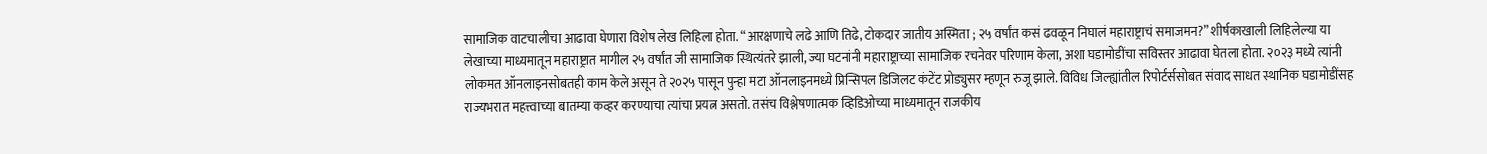सामाजिक वाटचालीचा आढावा घेणारा विशेष लेख लिहिला होता. “आरक्षणाचे लढे आणि तिढे, टोकदार जातीय अस्मिता ; २५ वर्षांत कसं ढवळून निघालं महाराष्ट्राचं समाजमन?” शीर्षकाखाली लिहिलेल्या या लेखाच्या माध्यमातून महाराष्ट्रात मागील २५ वर्षांत जी सामाजिक स्थित्यंतरे झाली, ज्या घटनांनी महाराष्ट्राच्या सामाजिक रचनेवर परिणाम केला, अशा घडामोडींचा सविस्तर आढावा घेतला होता. २०२३ मध्ये त्यांनी लोकमत ऑनलाइनसोबतही काम केले असून ते २०२५ पासून पुन्हा मटा ऑनलाइनमध्ये प्रिन्सिपल डिजिलट कंटेंट प्रोड्युसर म्हणून रुजू झाले. विविध जिल्ह्यांतील रिपोर्टर्ससोबत संवाद साधत स्थानिक घडामोडींसह राज्यभरात महत्त्वाच्या बातम्या कव्हर करण्याचा त्यांचा प्रयत्न असतो. तसंच विश्लेषणात्मक व्हिडिओच्या माध्यमातून राजकीय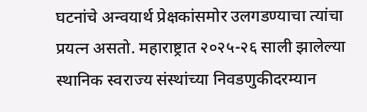घटनांचे अन्वयार्थ प्रेक्षकांसमोर उलगडण्याचा त्यांचा प्रयत्न असतो. महाराष्ट्रात २०२५-२६ साली झालेल्या स्थानिक स्वराज्य संस्थांच्या निवडणुकीदरम्यान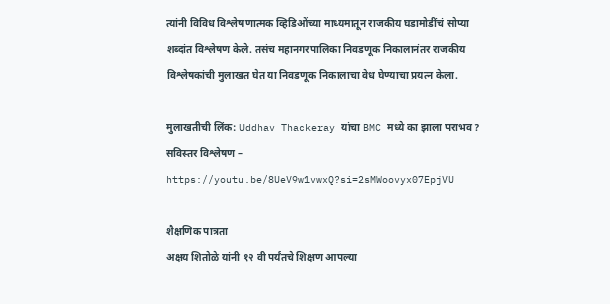त्यांनी विविध विश्लेषणात्मक व्हिडिओंच्या माध्यमातून राजकीय घडामोडींचं सोप्या शब्दांत विश्लेषण केले. तसंच महानगरपालिका निवडणूक निकालानंतर राजकीय विश्लेषकांची मुलाखत घेत या निवडणूक निकालाचा वेध घेण्याचा प्रयत्न केला.

मुलाखतीची लिंक: Uddhav Thackeray यांचा BMC मध्ये का झाला पराभव? सविस्तर विश्लेषण – https://youtu.be/8UeV9w1vwxQ?si=2sMWoovyx07EpjVU

शैक्षणिक पात्रता
अक्षय शितोळे यांनी १२ वी पर्यंतचे शिक्षण आपल्या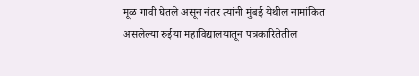मूळ गावी घेतले असून नंतर त्यांनी मुंबई येथील नामांकित असलेल्या रुईया महाविद्यालयातून पत्रकारितेतील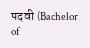पदवी (Bachelor of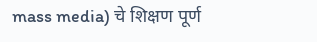mass media) चे शिक्षण पूर्ण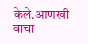केले.आणखी वाचा